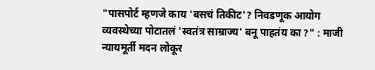"पासपोर्ट म्हणजे काय 'बसचं तिकीट'? निवडणूक आयोग व्यवस्थेच्या पोटातलं 'स्वतंत्र साम्राज्य' बनू पाहतंय का ?" : माजी न्यायमूर्ती मदन लोकूर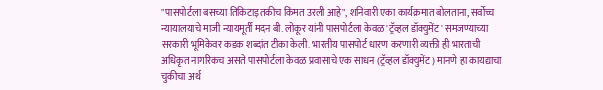"पासपोर्टला बसच्या तिकिटाइतकीच किंमत उरली आहे", शनिवारी एका कार्यक्रमात बोलताना, सर्वोच्च न्यायालयाचे माजी न्यायमूर्ती मदन बी. लोकूर यांनी पासपोर्टला केवळ 'ट्रॅव्हल डॉक्युमेंट' समजण्याच्या सरकारी भूमिकेवर कडक शब्दांत टीका केली. भारतीय पासपोर्ट धारण करणारी व्यक्ती ही भारताची अधिकृत नागरिकच असते पासपोर्टला केवळ प्रवासाचे एक साधन (ट्रॅव्हल डॉक्युमेंट) मानणे हा कायद्याचा चुकीचा अर्थ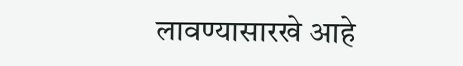लावण्यासारखे आहे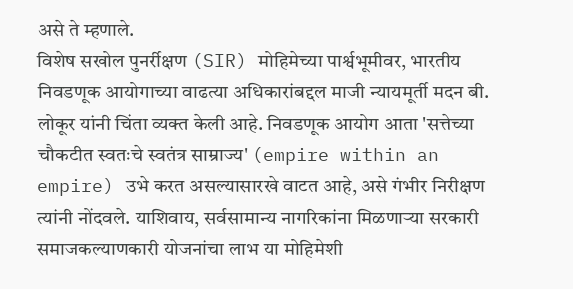असे ते म्हणाले.
विशेष सखोल पुनर्रीक्षण (SIR) मोहिमेच्या पार्श्वभूमीवर, भारतीय निवडणूक आयोगाच्या वाढत्या अधिकारांबद्दल माजी न्यायमूर्ती मदन बी. लोकूर यांनी चिंता व्यक्त केली आहे. निवडणूक आयोग आता 'सत्तेच्या चौकटीत स्वतःचे स्वतंत्र साम्राज्य' (empire within an empire) उभे करत असल्यासारखे वाटत आहे, असे गंभीर निरीक्षण त्यांनी नोंदवले. याशिवाय, सर्वसामान्य नागरिकांना मिळणाऱ्या सरकारी समाजकल्याणकारी योजनांचा लाभ या मोहिमेशी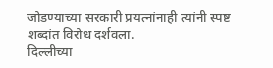जोडण्याच्या सरकारी प्रयत्नांनाही त्यांनी स्पष्ट शब्दांत विरोध दर्शवला.
दिल्लीच्या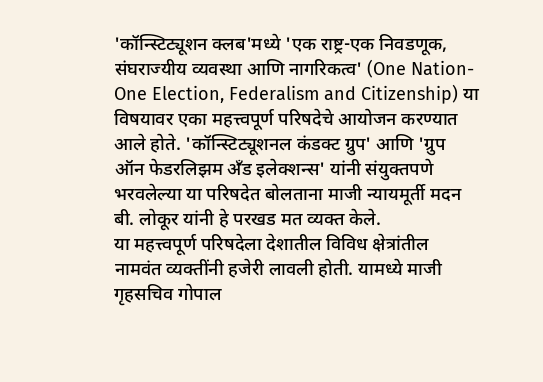'कॉन्स्टिट्यूशन क्लब'मध्ये 'एक राष्ट्र-एक निवडणूक, संघराज्यीय व्यवस्था आणि नागरिकत्व' (One Nation-One Election, Federalism and Citizenship) या विषयावर एका महत्त्वपूर्ण परिषदेचे आयोजन करण्यात आले होते. 'कॉन्स्टिट्यूशनल कंडक्ट ग्रुप' आणि 'ग्रुप ऑन फेडरलिझम अँड इलेक्शन्स' यांनी संयुक्तपणे भरवलेल्या या परिषदेत बोलताना माजी न्यायमूर्ती मदन बी. लोकूर यांनी हे परखड मत व्यक्त केले.
या महत्त्वपूर्ण परिषदेला देशातील विविध क्षेत्रांतील नामवंत व्यक्तींनी हजेरी लावली होती. यामध्ये माजी गृहसचिव गोपाल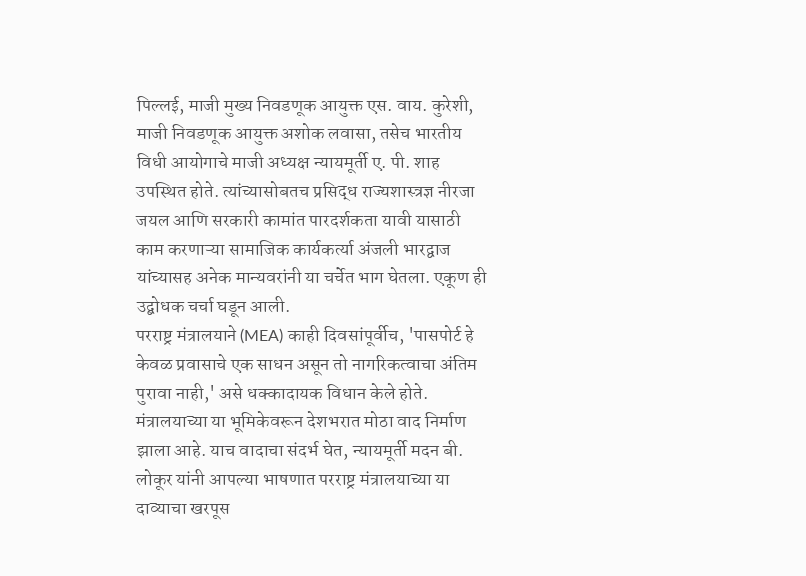पिल्लई, माजी मुख्य निवडणूक आयुक्त एस. वाय. कुरेशी, माजी निवडणूक आयुक्त अशोक लवासा, तसेच भारतीय विधी आयोगाचे माजी अध्यक्ष न्यायमूर्ती ए. पी. शाह उपस्थित होते. त्यांच्यासोबतच प्रसिद्ध राज्यशास्त्रज्ञ नीरजा जयल आणि सरकारी कामांत पारदर्शकता यावी यासाठी काम करणाऱ्या सामाजिक कार्यकर्त्या अंजली भारद्वाज यांच्यासह अनेक मान्यवरांनी या चर्चेत भाग घेतला. एकूण ही उद्बोधक चर्चा घडून आली.
परराष्ट्र मंत्रालयाने (MEA) काही दिवसांपूर्वीच, 'पासपोर्ट हे केवळ प्रवासाचे एक साधन असून तो नागरिकत्वाचा अंतिम पुरावा नाही,' असे धक्कादायक विधान केले होते. मंत्रालयाच्या या भूमिकेवरून देशभरात मोठा वाद निर्माण झाला आहे. याच वादाचा संदर्भ घेत, न्यायमूर्ती मदन बी. लोकूर यांनी आपल्या भाषणात परराष्ट्र मंत्रालयाच्या या दाव्याचा खरपूस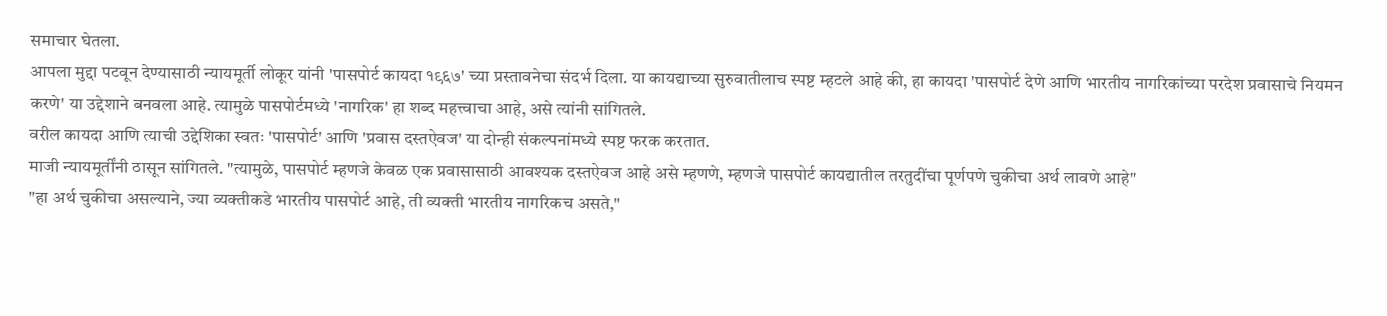समाचार घेतला.
आपला मुद्दा पटवून देण्यासाठी न्यायमूर्ती लोकूर यांनी 'पासपोर्ट कायदा १९६७' च्या प्रस्तावनेचा संदर्भ दिला. या कायद्याच्या सुरुवातीलाच स्पष्ट म्हटले आहे की, हा कायदा 'पासपोर्ट देणे आणि भारतीय नागरिकांच्या परदेश प्रवासाचे नियमन करणे' या उद्देशाने बनवला आहे. त्यामुळे पासपोर्टमध्ये 'नागरिक' हा शब्द महत्त्वाचा आहे, असे त्यांनी सांगितले.
वरील कायदा आणि त्याची उद्देशिका स्वतः 'पासपोर्ट' आणि 'प्रवास दस्तऐवज' या दोन्ही संकल्पनांमध्ये स्पष्ट फरक करतात.
माजी न्यायमूर्तींनी ठासून सांगितले. "त्यामुळे, पासपोर्ट म्हणजे केवळ एक प्रवासासाठी आवश्यक दस्तऐवज आहे असे म्हणणे, म्हणजे पासपोर्ट कायद्यातील तरतुदींचा पूर्णपणे चुकीचा अर्थ लावणे आहे"
"हा अर्थ चुकीचा असल्याने, ज्या व्यक्तीकडे भारतीय पासपोर्ट आहे, ती व्यक्ती भारतीय नागरिकच असते,"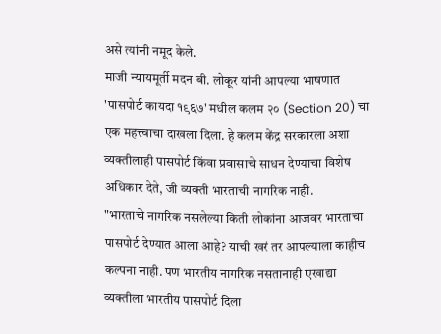असे त्यांनी नमूद केले.
माजी न्यायमूर्ती मदन बी. लोकूर यांनी आपल्या भाषणात 'पासपोर्ट कायदा १९६७' मधील कलम २० (Section 20) चा एक महत्त्वाचा दाखला दिला. हे कलम केंद्र सरकारला अशा व्यक्तीलाही पासपोर्ट किंवा प्रवासाचे साधन देण्याचा विशेष अधिकार देते, जी व्यक्ती भारताची नागरिक नाही.
"भारताचे नागरिक नसलेल्या किती लोकांना आजवर भारताचा पासपोर्ट देण्यात आला आहे? याची खरं तर आपल्याला काहीच कल्पना नाही. पण भारतीय नागरिक नसतानाही एखाद्या व्यक्तीला भारतीय पासपोर्ट दिला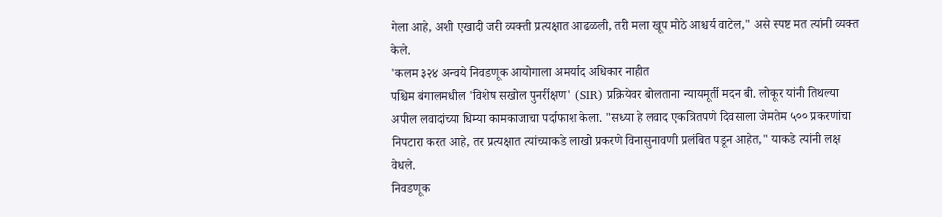गेला आहे, अशी एखादी जरी व्यक्ती प्रत्यक्षात आढळली, तरी मला खूप मोठे आश्चर्य वाटेल," असे स्पष्ट मत त्यांनी व्यक्त केले.
'कलम ३२४ अन्वये निवडणूक आयोगाला अमर्याद अधिकार नाहीत
पश्चिम बंगालमधील 'विशेष सखोल पुनर्रीक्षण' (SIR) प्रक्रियेवर बोलताना न्यायमूर्ती मदन बी. लोकूर यांनी तिथल्या अपील लवादांच्या धिम्या कामकाजाचा पर्दाफाश केला. "सध्या हे लवाद एकत्रितपणे दिवसाला जेमतेम ५०० प्रकरणांचा निपटारा करत आहे, तर प्रत्यक्षात त्यांच्याकडे लाखो प्रकरणे विनासुनावणी प्रलंबित पडून आहेत," याकडे त्यांनी लक्ष वेधले.
निवडणूक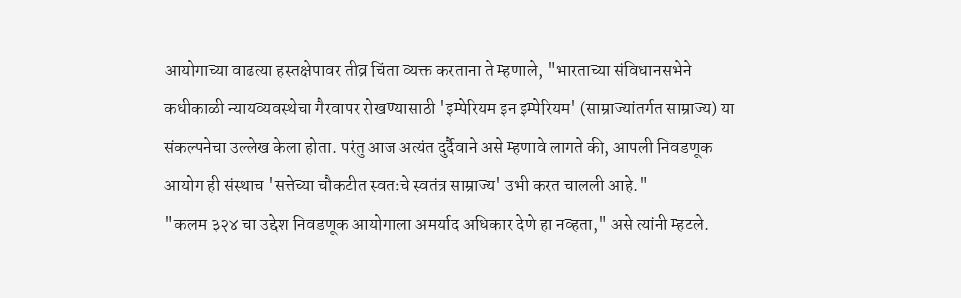आयोगाच्या वाढत्या हस्तक्षेपावर तीव्र चिंता व्यक्त करताना ते म्हणाले, "भारताच्या संविधानसभेने कधीकाळी न्यायव्यवस्थेचा गैरवापर रोखण्यासाठी 'इम्पेरियम इन इम्पेरियम' (साम्राज्यांतर्गत साम्राज्य) या संकल्पनेचा उल्लेख केला होता. परंतु आज अत्यंत दुर्दैवाने असे म्हणावे लागते की, आपली निवडणूक आयोग ही संस्थाच 'सत्तेच्या चौकटीत स्वतःचे स्वतंत्र साम्राज्य' उभी करत चालली आहे."
"कलम ३२४ चा उद्देश निवडणूक आयोगाला अमर्याद अधिकार देणे हा नव्हता," असे त्यांनी म्हटले.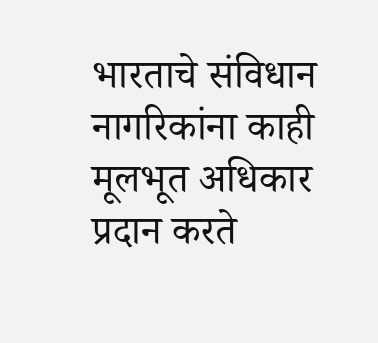भारताचे संविधान नागरिकांना काही मूलभूत अधिकार प्रदान करते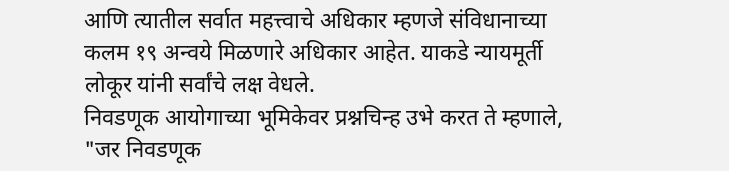आणि त्यातील सर्वात महत्त्वाचे अधिकार म्हणजे संविधानाच्या कलम १९ अन्वये मिळणारे अधिकार आहेत. याकडे न्यायमूर्ती लोकूर यांनी सर्वांचे लक्ष वेधले.
निवडणूक आयोगाच्या भूमिकेवर प्रश्नचिन्ह उभे करत ते म्हणाले, "जर निवडणूक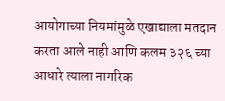आयोगाच्या नियमांमुळे एखाद्याला मतदान करता आले नाही आणि कलम ३२६ च्या आधारे त्याला नागरिक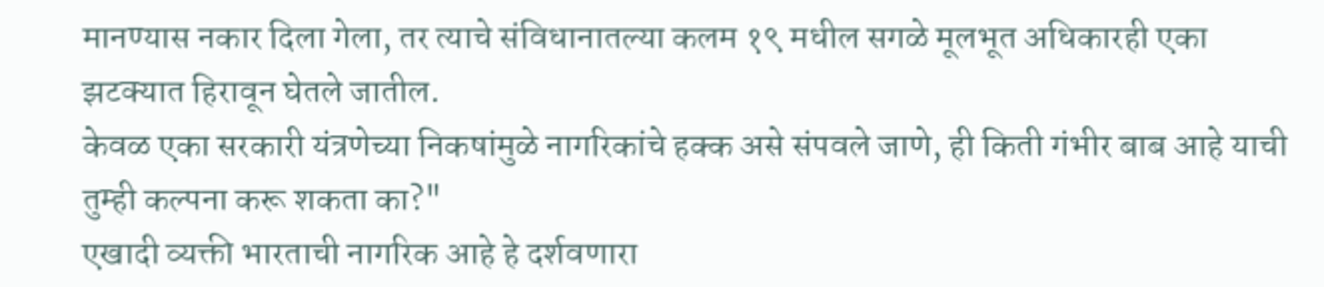मानण्यास नकार दिला गेला, तर त्याचे संविधानातल्या कलम १९ मधील सगळे मूलभूत अधिकारही एका झटक्यात हिरावून घेतले जातील.
केवळ एका सरकारी यंत्रणेच्या निकषांमुळे नागरिकांचे हक्क असे संपवले जाणे, ही किती गंभीर बाब आहे याची तुम्ही कल्पना करू शकता का?"
एखादी व्यक्ती भारताची नागरिक आहे हे दर्शवणारा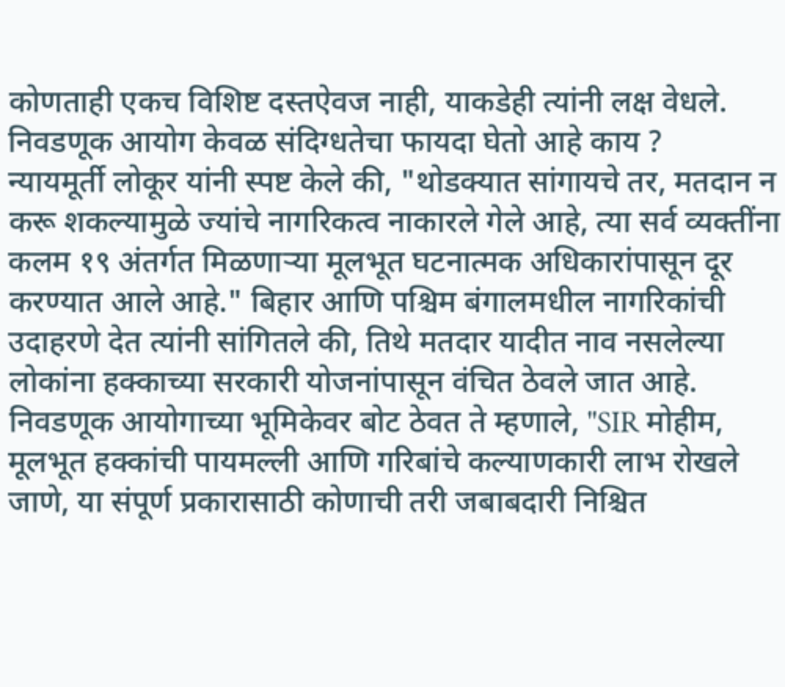कोणताही एकच विशिष्ट दस्तऐवज नाही, याकडेही त्यांनी लक्ष वेधले. निवडणूक आयोग केवळ संदिग्धतेचा फायदा घेतो आहे काय ?
न्यायमूर्ती लोकूर यांनी स्पष्ट केले की, "थोडक्यात सांगायचे तर, मतदान न करू शकल्यामुळे ज्यांचे नागरिकत्व नाकारले गेले आहे, त्या सर्व व्यक्तींना कलम १९ अंतर्गत मिळणाऱ्या मूलभूत घटनात्मक अधिकारांपासून दूर करण्यात आले आहे." बिहार आणि पश्चिम बंगालमधील नागरिकांची उदाहरणे देत त्यांनी सांगितले की, तिथे मतदार यादीत नाव नसलेल्या लोकांना हक्काच्या सरकारी योजनांपासून वंचित ठेवले जात आहे.
निवडणूक आयोगाच्या भूमिकेवर बोट ठेवत ते म्हणाले, "SIR मोहीम, मूलभूत हक्कांची पायमल्ली आणि गरिबांचे कल्याणकारी लाभ रोखले जाणे, या संपूर्ण प्रकारासाठी कोणाची तरी जबाबदारी निश्चित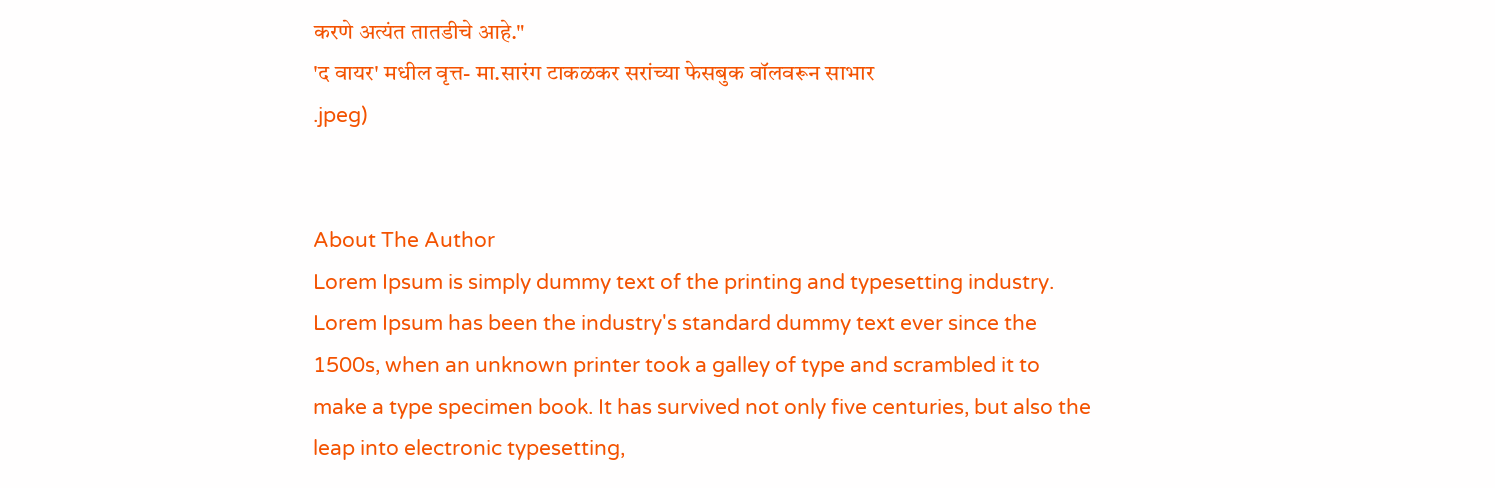करणे अत्यंत तातडीचे आहे."
'द वायर' मधील वृत्त- मा.सारंग टाकळकर सरांच्या फेसबुक वॉलवरून साभार
.jpeg)


About The Author
Lorem Ipsum is simply dummy text of the printing and typesetting industry. Lorem Ipsum has been the industry's standard dummy text ever since the 1500s, when an unknown printer took a galley of type and scrambled it to make a type specimen book. It has survived not only five centuries, but also the leap into electronic typesetting,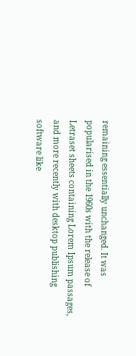remaining essentially unchanged. It was popularised in the 1960s with the release of Letraset sheets containing Lorem Ipsum passages, and more recently with desktop publishing software like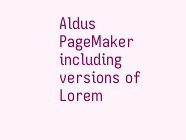Aldus PageMaker including versions of Lorem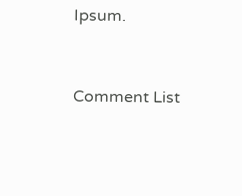Ipsum.


Comment List